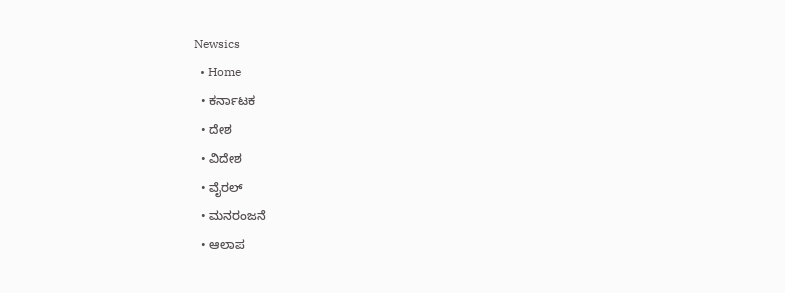Newsics
  • Home
  • ಕರ್ನಾಟಕ
  • ದೇಶ
  • ವಿದೇಶ
  • ವೈರಲ್
  • ಮನರಂಜನೆ
  • ಆಲಾಪ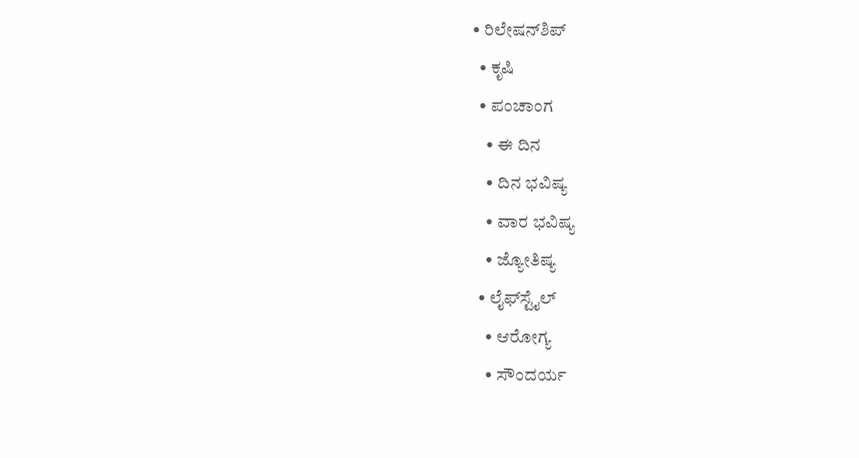• ರಿಲೇಷನ್‌ಶಿಪ್
  • ಕೃಷಿ
  • ಪಂಚಾಂಗ
    • ಈ ದಿನ
    • ದಿನ ಭವಿಷ್ಯ
    • ವಾರ ಭವಿಷ್ಯ
    • ಜ್ಯೋತಿಷ್ಯ
  • ಲೈಫ್‌ಸ್ಟೈಲ್
    • ಆರೋಗ್ಯ
    • ಸೌಂದರ್ಯ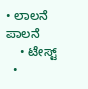• ಲಾಲನೆ ಪಾಲನೆ
    • ಟೇಸ್ಟ್
  •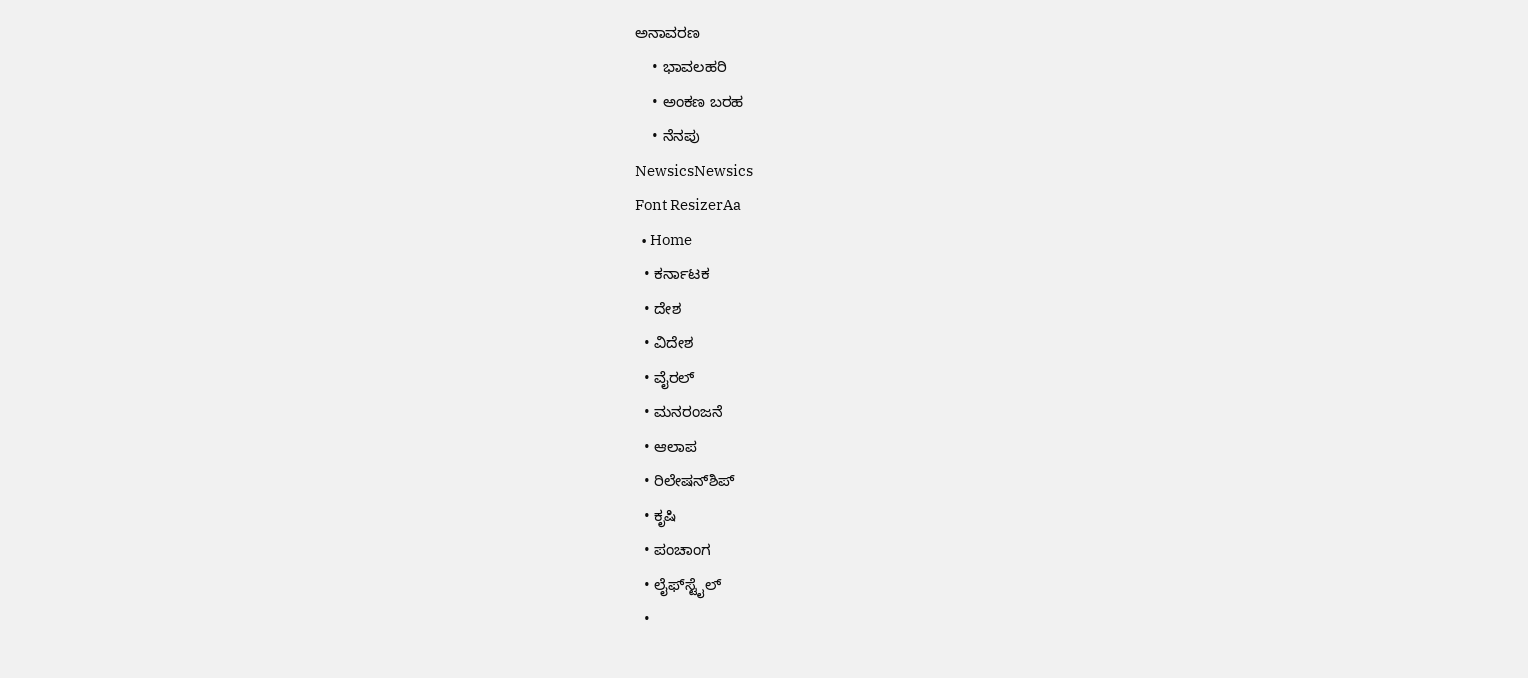ಅನಾವರಣ
    • ಭಾವಲಹರಿ
    • ಅಂಕಣ ಬರಹ
    • ನೆನಪು
NewsicsNewsics
Font ResizerAa
  • Home
  • ಕರ್ನಾಟಕ
  • ದೇಶ
  • ವಿದೇಶ
  • ವೈರಲ್
  • ಮನರಂಜನೆ
  • ಆಲಾಪ
  • ರಿಲೇಷನ್‌ಶಿಪ್
  • ಕೃಷಿ
  • ಪಂಚಾಂಗ
  • ಲೈಫ್‌ಸ್ಟೈಲ್
  •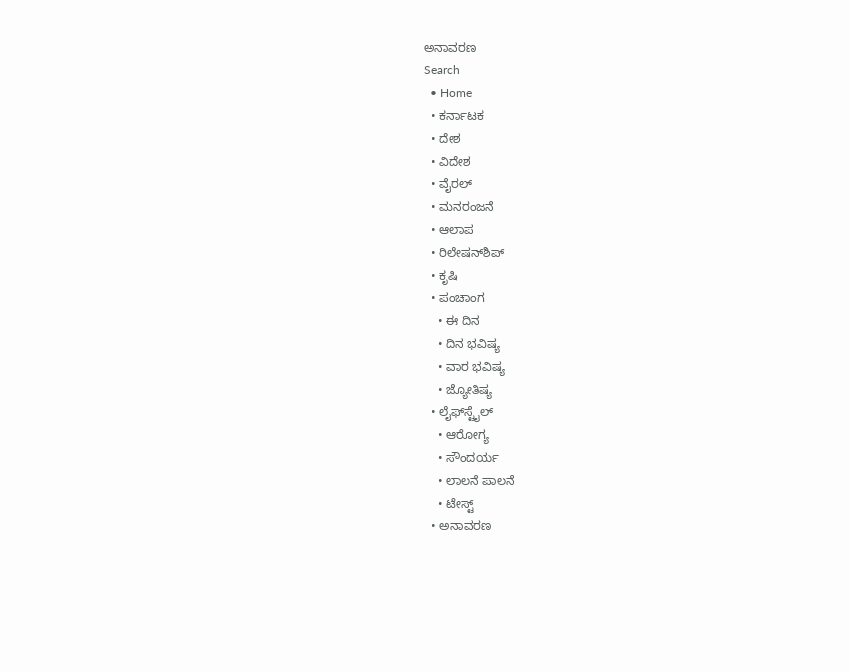ಅನಾವರಣ
Search
  • Home
  • ಕರ್ನಾಟಕ
  • ದೇಶ
  • ವಿದೇಶ
  • ವೈರಲ್
  • ಮನರಂಜನೆ
  • ಆಲಾಪ
  • ರಿಲೇಷನ್‌ಶಿಪ್
  • ಕೃಷಿ
  • ಪಂಚಾಂಗ
    • ಈ ದಿನ
    • ದಿನ ಭವಿಷ್ಯ
    • ವಾರ ಭವಿಷ್ಯ
    • ಜ್ಯೋತಿಷ್ಯ
  • ಲೈಫ್‌ಸ್ಟೈಲ್
    • ಆರೋಗ್ಯ
    • ಸೌಂದರ್ಯ
    • ಲಾಲನೆ ಪಾಲನೆ
    • ಟೇಸ್ಟ್
  • ಅನಾವರಣ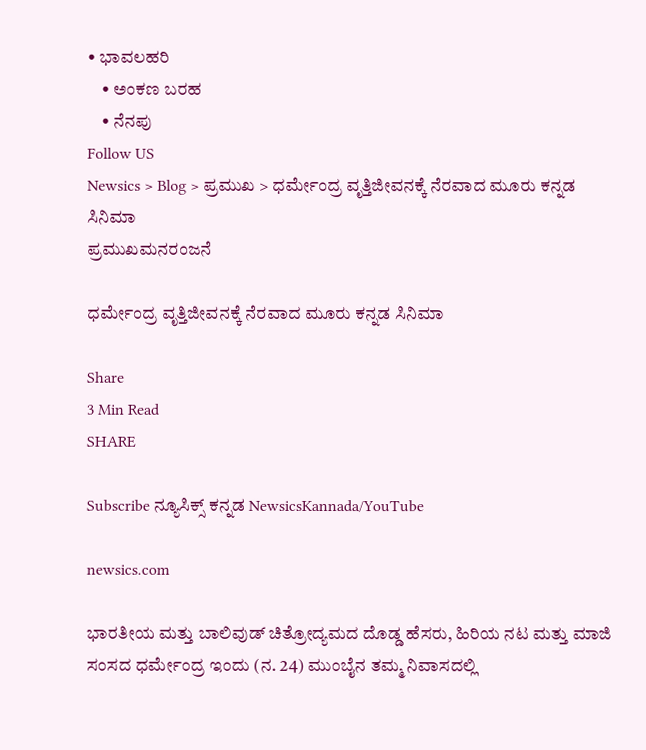• ಭಾವಲಹರಿ
    • ಅಂಕಣ ಬರಹ
    • ನೆನಪು
Follow US
Newsics > Blog > ಪ್ರಮುಖ > ಧರ್ಮೇಂದ್ರ ವೃತ್ತಿಜೀವನಕ್ಕೆ ನೆರವಾದ ಮೂರು ಕನ್ನಡ ಸಿನಿಮಾ
ಪ್ರಮುಖಮನರಂಜನೆ

ಧರ್ಮೇಂದ್ರ ವೃತ್ತಿಜೀವನಕ್ಕೆ ನೆರವಾದ ಮೂರು ಕನ್ನಡ ಸಿನಿಮಾ

Share
3 Min Read
SHARE

Subscribe ನ್ಯೂಸಿಕ್ಸ್ ಕನ್ನಡ NewsicsKannada/YouTube

newsics.com

ಭಾರತೀಯ ಮತ್ತು ಬಾಲಿವುಡ್ ಚಿತ್ರೋದ್ಯಮದ ದೊಡ್ಡ ಹೆಸರು, ಹಿರಿಯ ನಟ ಮತ್ತು ಮಾಜಿ ಸಂಸದ ಧರ್ಮೇಂದ್ರ ಇಂದು (ನ. 24) ಮುಂಬೈನ ತಮ್ಮ ನಿವಾಸದಲ್ಲಿ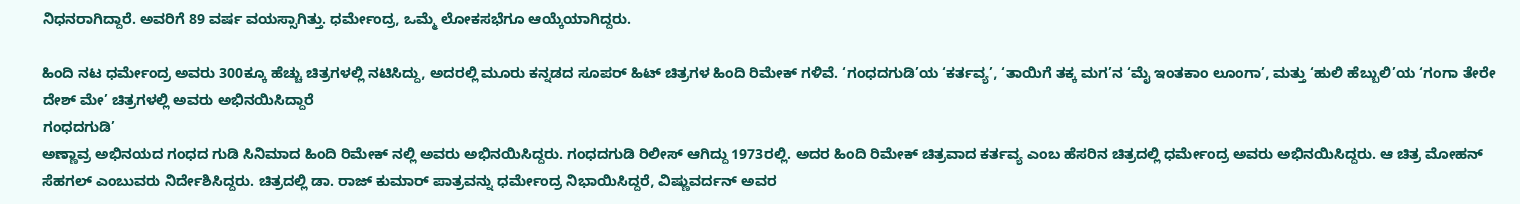ನಿಧನರಾಗಿದ್ದಾರೆ. ಅವರಿಗೆ 89 ವರ್ಷ ವಯಸ್ಸಾಗಿತ್ತು. ಧರ್ಮೇಂದ್ರ, ಒಮ್ಮೆ ಲೋಕಸಭೆಗೂ ಆಯ್ಕೆಯಾಗಿದ್ದರು.

ಹಿಂದಿ ನಟ ಧರ್ಮೇಂದ್ರ ಅವರು 300ಕ್ಕೂ ಹೆಚ್ಚು ಚಿತ್ರಗಳಲ್ಲಿ ನಟಿಸಿದ್ದು, ಅದರಲ್ಲಿ ಮೂರು ಕನ್ನಡದ ಸೂಪರ್ ಹಿಟ್ ಚಿತ್ರಗಳ ಹಿಂದಿ ರಿಮೇಕ್ ಗಳಿವೆ. ‘ಗಂಧದಗುಡಿ’ಯ ‘ಕರ್ತವ್ಯ’, ‘ತಾಯಿಗೆ ತಕ್ಕ ಮಗ’ನ ‘ಮೈ ಇಂತಕಾಂ ಲೂಂಗಾ’, ಮತ್ತು ‘ಹುಲಿ ಹೆಬ್ಬುಲಿ’ಯ ‘ಗಂಗಾ ತೇರೇ ದೇಶ್ ಮೇ’ ಚಿತ್ರಗಳಲ್ಲಿ ಅವರು ಅಭಿನಯಿಸಿದ್ದಾರೆ
ಗಂಧದಗುಡಿ’
ಅಣ್ಣಾವ್ರ ಅಭಿನಯದ ಗಂಧದ ಗುಡಿ ಸಿನಿಮಾದ ಹಿಂದಿ ರಿಮೇಕ್ ನಲ್ಲಿ ಅವರು ಅಭಿನಯಿಸಿದ್ದರು. ಗಂಧದಗುಡಿ ರಿಲೀಸ್ ಆಗಿದ್ದು 1973ರಲ್ಲಿ. ಅದರ ಹಿಂದಿ ರಿಮೇಕ್ ಚಿತ್ರವಾದ ಕರ್ತವ್ಯ ಎಂಬ ಹೆಸರಿನ ಚಿತ್ರದಲ್ಲಿ ಧರ್ಮೇಂದ್ರ ಅವರು ಅಭಿನಯಿಸಿದ್ದರು. ಆ ಚಿತ್ರ ಮೋಹನ್ ಸೆಹಗಲ್ ಎಂಬುವರು ನಿರ್ದೇಶಿಸಿದ್ದರು. ಚಿತ್ರದಲ್ಲಿ ಡಾ. ರಾಜ್ ಕುಮಾರ್ ಪಾತ್ರವನ್ನು ಧರ್ಮೇಂದ್ರ ನಿಭಾಯಿಸಿದ್ದರೆ, ವಿಷ್ಣುವರ್ದನ್ ಅವರ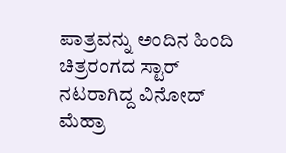ಪಾತ್ರವನ್ನು ಅಂದಿನ ಹಿಂದಿ ಚಿತ್ರರಂಗದ ಸ್ಟಾರ್ ನಟರಾಗಿದ್ದ ವಿನೋದ್ ಮೆಹ್ರಾ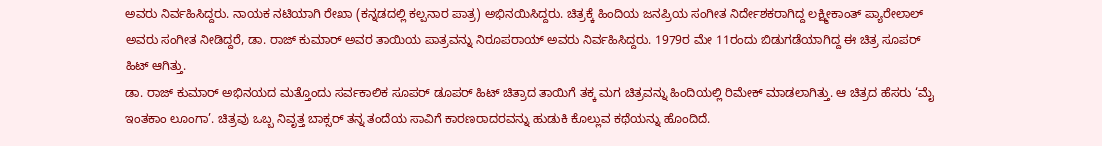ಅವರು ನಿರ್ವಹಿಸಿದ್ದರು. ನಾಯಕ ನಟಿಯಾಗಿ ರೇಖಾ (ಕನ್ನಡದಲ್ಲಿ ಕಲ್ಪನಾರ ಪಾತ್ರ) ಅಭಿನಯಿಸಿದ್ದರು. ಚಿತ್ರಕ್ಕೆ ಹಿಂದಿಯ ಜನಪ್ರಿಯ ಸಂಗೀತ ನಿರ್ದೇಶಕರಾಗಿದ್ದ ಲಕ್ಷ್ಮೀಕಾಂತ್ ಪ್ಯಾರೇಲಾಲ್ ಅವರು ಸಂಗೀತ ನೀಡಿದ್ದರೆ, ಡಾ. ರಾಜ್ ಕುಮಾರ್ ಅವರ ತಾಯಿಯ ಪಾತ್ರವನ್ನು ನಿರೂಪರಾಯ್ ಅವರು ನಿರ್ವಹಿಸಿದ್ದರು. 1979ರ ಮೇ 11ರಂದು ಬಿಡುಗಡೆಯಾಗಿದ್ದ ಈ ಚಿತ್ರ ಸೂಪರ್ ಹಿಟ್ ಆಗಿತ್ತು.
ಡಾ. ರಾಜ್ ಕುಮಾರ್ ಅಭಿನಯದ ಮತ್ತೊಂದು ಸರ್ವಕಾಲಿಕ ಸೂಪರ್ ಡೂಪರ್ ಹಿಟ್ ಚಿತ್ರಾದ ತಾಯಿಗೆ ತಕ್ಕ ಮಗ ಚಿತ್ರವನ್ನು ಹಿಂದಿಯಲ್ಲಿ ರಿಮೇಕ್ ಮಾಡಲಾಗಿತ್ತು. ಆ ಚಿತ್ರದ ಹೆಸರು ‘ಮೈ ಇಂತಕಾಂ ಲೂಂಗಾ’. ಚಿತ್ರವು ಒಬ್ಬ ನಿವೃತ್ತ ಬಾಕ್ಸರ್ ತನ್ನ ತಂದೆಯ ಸಾವಿಗೆ ಕಾರಣರಾದರವನ್ನು ಹುಡುಕಿ ಕೊಲ್ಲುವ ಕಥೆಯನ್ನು ಹೊಂದಿದೆ.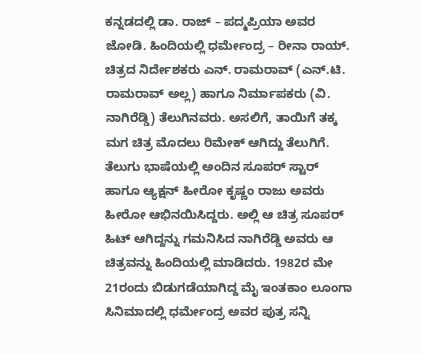ಕನ್ನಡದಲ್ಲಿ ಡಾ. ರಾಜ್ – ಪದ್ಮಪ್ರಿಯಾ ಅವರ ಜೋಡಿ. ಹಿಂದಿಯಲ್ಲಿ ಧರ್ಮೇಂದ್ರ – ರೀನಾ ರಾಯ್.
ಚಿತ್ರದ ನಿರ್ದೇಶಕರು ಎನ್. ರಾಮರಾವ್ (ಎನ್.ಟಿ. ರಾಮರಾವ್ ಅಲ್ಲ) ಹಾಗೂ ನಿರ್ಮಾಪಕರು (ವಿ. ನಾಗಿರೆಡ್ಡಿ) ತೆಲುಗಿನವರು. ಅಸಲಿಗೆ, ತಾಯಿಗೆ ತಕ್ಕ ಮಗ ಚಿತ್ರ ಮೊದಲು ರಿಮೇಕ್ ಆಗಿದ್ದು ತೆಲುಗಿಗೆ. ತೆಲುಗು ಭಾಷೆಯಲ್ಲಿ ಅಂದಿನ ಸೂಪರ್ ಸ್ಟಾರ್ ಹಾಗೂ ಆ್ಯಕ್ಷನ್ ಹೀರೋ ಕೃಷ್ಣಂ ರಾಜು ಅವರು ಹೀರೋ ಆಭಿನಯಿಸಿದ್ದರು. ಅಲ್ಲಿ ಆ ಚಿತ್ರ ಸೂಪರ್ ಹಿಟ್ ಆಗಿದ್ದನ್ನು ಗಮನಿಸಿದ ನಾಗಿರೆಡ್ಡಿ ಅವರು ಆ ಚಿತ್ರವನ್ನು ಹಿಂದಿಯಲ್ಲಿ ಮಾಡಿದರು. 1982ರ ಮೇ 21ರಂದು ಬಿಡುಗಡೆಯಾಗಿದ್ದ ಮೈ ಇಂತಕಾಂ ಲೂಂಗಾ ಸಿನಿಮಾದಲ್ಲಿ ಧರ್ಮೇಂದ್ರ ಅವರ ಪುತ್ರ ಸನ್ನಿ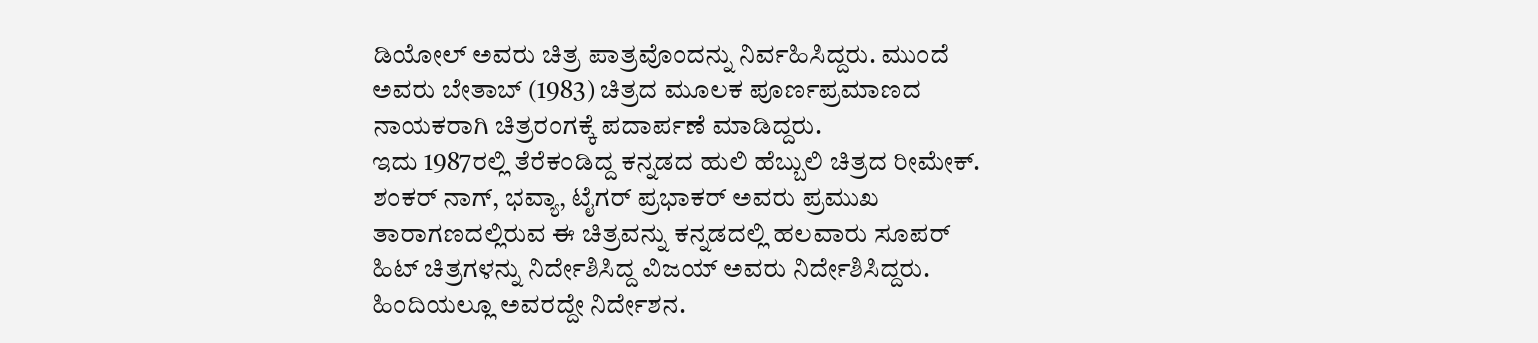ಡಿಯೋಲ್ ಅವರು ಚಿತ್ರ ಪಾತ್ರವೊಂದನ್ನು ನಿರ್ವಹಿಸಿದ್ದರು. ಮುಂದೆ ಅವರು ಬೇತಾಬ್ (1983) ಚಿತ್ರದ ಮೂಲಕ ಪೂರ್ಣಪ್ರಮಾಣದ ನಾಯಕರಾಗಿ ಚಿತ್ರರಂಗಕ್ಕೆ ಪದಾರ್ಪಣೆ ಮಾಡಿದ್ದರು.
ಇದು 1987ರಲ್ಲಿ ತೆರೆಕಂಡಿದ್ದ ಕನ್ನಡದ ಹುಲಿ ಹೆಬ್ಬುಲಿ ಚಿತ್ರದ ರೀಮೇಕ್. ಶಂಕರ್ ನಾಗ್, ಭವ್ಯಾ, ಟೈಗರ್ ಪ್ರಭಾಕರ್ ಅವರು ಪ್ರಮುಖ ತಾರಾಗಣದಲ್ಲಿರುವ ಈ ಚಿತ್ರವನ್ನು ಕನ್ನಡದಲ್ಲಿ ಹಲವಾರು ಸೂಪರ್ ಹಿಟ್ ಚಿತ್ರಗಳನ್ನು ನಿರ್ದೇಶಿಸಿದ್ದ ವಿಜಯ್ ಅವರು ನಿರ್ದೇಶಿಸಿದ್ದರು. ಹಿಂದಿಯಲ್ಲೂ ಅವರದ್ದೇ ನಿರ್ದೇಶನ.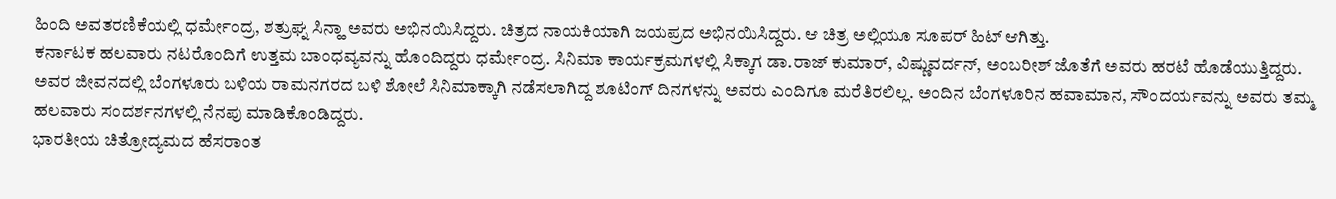ಹಿಂದಿ ಅವತರಣಿಕೆಯಲ್ಲಿ ಧರ್ಮೇಂದ್ರ, ಶತ್ರುಘ್ನ ಸಿನ್ಹಾ ಅವರು ಅಭಿನಯಿಸಿದ್ದರು. ಚಿತ್ರದ ನಾಯಕಿಯಾಗಿ ಜಯಪ್ರದ ಅಭಿನಯಿಸಿದ್ದರು. ಆ ಚಿತ್ರ ಅಲ್ಲಿಯೂ ಸೂಪರ್ ಹಿಟ್ ಆಗಿತ್ತು.
ಕರ್ನಾಟಕ ಹಲವಾರು ನಟರೊಂದಿಗೆ ಉತ್ತಮ ಬಾಂಧವ್ಯವನ್ನು ಹೊಂದಿದ್ದರು ಧರ್ಮೇಂದ್ರ. ಸಿನಿಮಾ ಕಾರ್ಯಕ್ರಮಗಳಲ್ಲಿ ಸಿಕ್ಕಾಗ ಡಾ.ರಾಜ್ ಕುಮಾರ್, ವಿಷ್ಣುವರ್ದನ್, ಅಂಬರೀಶ್ ಜೊತೆಗೆ ಅವರು ಹರಟೆ ಹೊಡೆಯುತ್ತಿದ್ದರು. ಅವರ ಜೀವನದಲ್ಲಿ ಬೆಂಗಳೂರು ಬಳಿಯ ರಾಮನಗರದ ಬಳಿ ಶೋಲೆ ಸಿನಿಮಾಕ್ಕಾಗಿ ನಡೆಸಲಾಗಿದ್ದ ಶೂಟಿಂಗ್ ದಿನಗಳನ್ನು ಅವರು ಎಂದಿಗೂ ಮರೆತಿರಲಿಲ್ಲ. ಅಂದಿನ ಬೆಂಗಳೂರಿನ ಹವಾಮಾನ, ಸೌಂದರ್ಯವನ್ನು ಅವರು ತಮ್ಮ ಹಲವಾರು ಸಂದರ್ಶನಗಳಲ್ಲಿ ನೆನಪು ಮಾಡಿಕೊಂಡಿದ್ದರು.
ಭಾರತೀಯ ಚಿತ್ರೋದ್ಯಮದ ಹೆಸರಾಂತ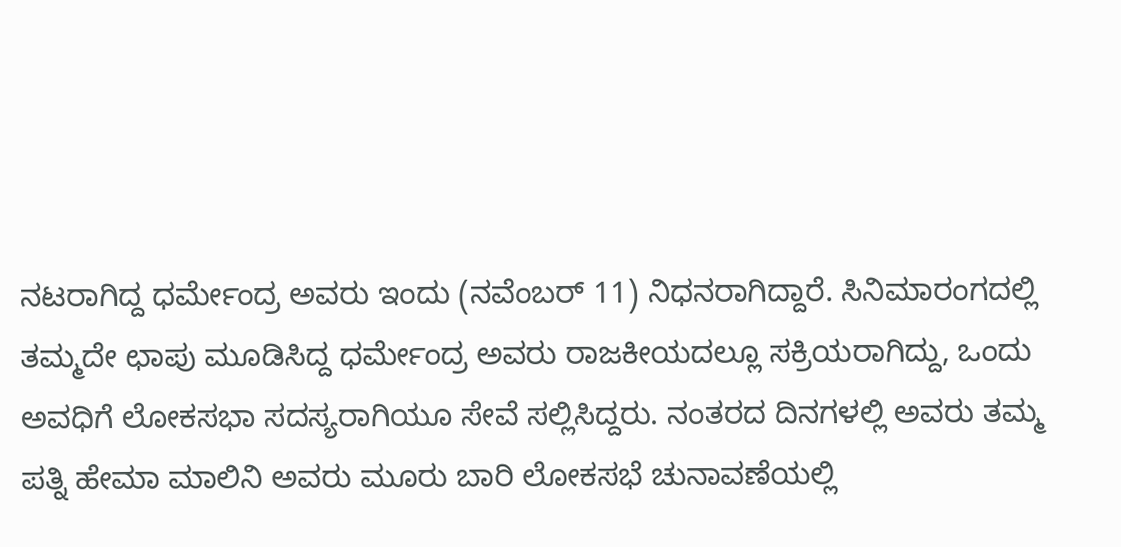ನಟರಾಗಿದ್ದ ಧರ್ಮೇಂದ್ರ ಅವರು ಇಂದು (ನವೆಂಬರ್ 11) ನಿಧನರಾಗಿದ್ದಾರೆ. ಸಿನಿಮಾರಂಗದಲ್ಲಿ ತಮ್ಮದೇ ಛಾಪು ಮೂಡಿಸಿದ್ದ ಧರ್ಮೇಂದ್ರ ಅವರು ರಾಜಕೀಯದಲ್ಲೂ ಸಕ್ರಿಯರಾಗಿದ್ದು, ಒಂದು ಅವಧಿಗೆ ಲೋಕಸಭಾ ಸದಸ್ಯರಾಗಿಯೂ ಸೇವೆ ಸಲ್ಲಿಸಿದ್ದರು. ನಂತರದ ದಿನಗಳಲ್ಲಿ ಅವರು ತಮ್ಮ ಪತ್ನಿ ಹೇಮಾ ಮಾಲಿನಿ ಅವರು ಮೂರು ಬಾರಿ ಲೋಕಸಭೆ ಚುನಾವಣೆಯಲ್ಲಿ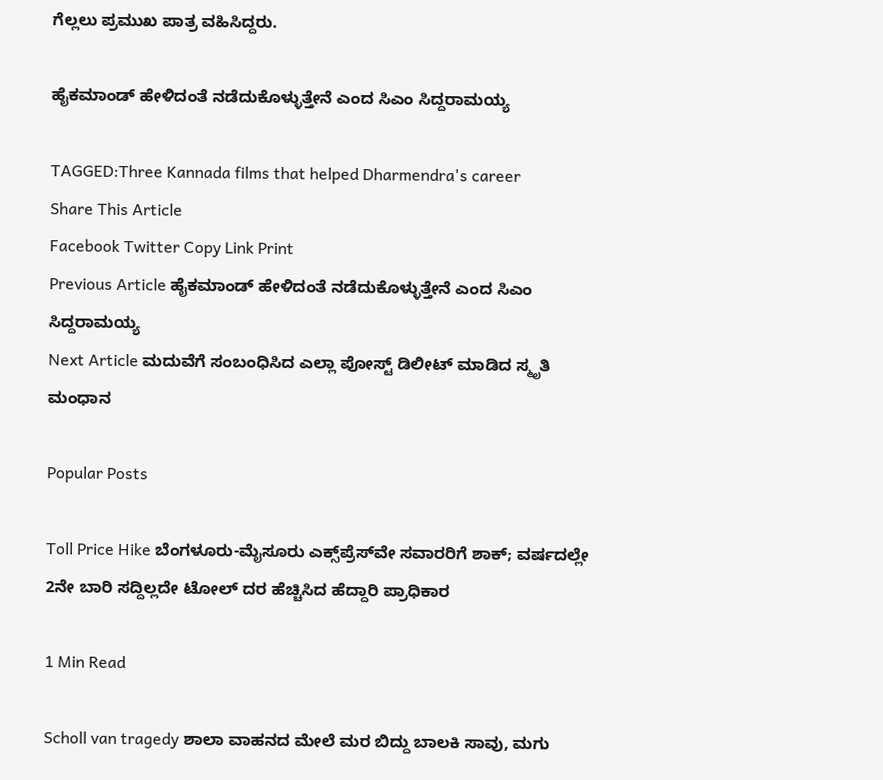ಗೆಲ್ಲಲು ಪ್ರಮುಖ ಪಾತ್ರ ವಹಿಸಿದ್ದರು.

ಹೈಕಮಾಂಡ್ ಹೇಳಿದಂತೆ ನಡೆದುಕೊಳ್ಳುತ್ತೇನೆ ಎಂದ ಸಿಎಂ ಸಿದ್ದರಾಮಯ್ಯ

TAGGED:Three Kannada films that helped Dharmendra's career
Share This Article
Facebook Twitter Copy Link Print
Previous Article ಹೈಕಮಾಂಡ್ ಹೇಳಿದಂತೆ ನಡೆದುಕೊಳ್ಳುತ್ತೇನೆ ಎಂದ ಸಿಎಂ ಸಿದ್ದರಾಮಯ್ಯ
Next Article ಮದುವೆಗೆ ಸಂಬಂಧಿಸಿದ ಎಲ್ಲಾ ಪೋಸ್ಟ್ ಡಿಲೀಟ್ ಮಾಡಿದ ಸ್ಮೃತಿ ಮಂಧಾನ

Popular Posts

Toll Price Hike ಬೆಂಗಳೂರು-ಮೈಸೂರು ಎಕ್ಸ್‌ಪ್ರೆಸ್‌ವೇ ಸವಾರರಿಗೆ ಶಾಕ್; ವರ್ಷದಲ್ಲೇ 2ನೇ ಬಾರಿ ಸದ್ದಿಲ್ಲದೇ ಟೋಲ್ ದರ ಹೆಚ್ಚಿಸಿದ ಹೆದ್ದಾರಿ ಪ್ರಾಧಿಕಾರ

1 Min Read

Scholl van tragedy ಶಾಲಾ ವಾಹನದ ಮೇಲೆ ಮರ ಬಿದ್ದು ಬಾಲಕಿ ಸಾವು, ಮಗು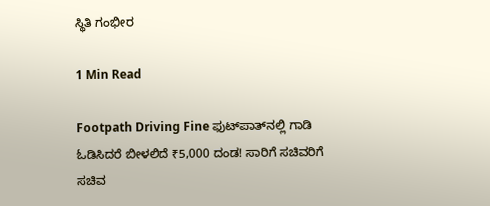ಸ್ಥಿತಿ‌ ಗಂಭೀರ

1 Min Read

Footpath Driving Fine ಫುಟ್‌ಪಾತ್‌ನಲ್ಲಿ ಗಾಡಿ ಓಡಿಸಿದರೆ ಬೀಳಲಿದೆ ₹5,000 ದಂಡ! ಸಾರಿಗೆ ಸಚಿವರಿಗೆ ಸಚಿವ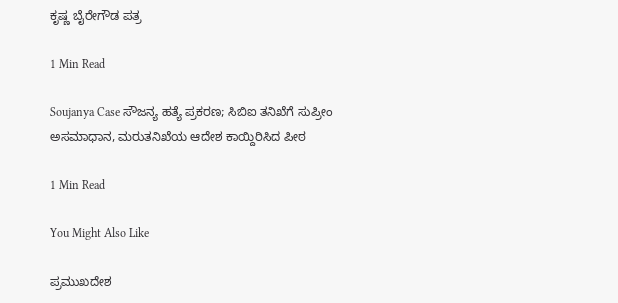ಕೃಷ್ಣ ಬೈರೇಗೌಡ ಪತ್ರ

1 Min Read

Soujanya Case ಸೌಜನ್ಯ ಹತ್ಯೆ ಪ್ರಕರಣ; ಸಿಬಿಐ ತನಿಖೆಗೆ ಸುಪ್ರೀಂ ಅಸಮಾಧಾನ, ಮರುತನಿಖೆಯ ಆದೇಶ ಕಾಯ್ದಿರಿಸಿದ ಪೀಠ

1 Min Read

You Might Also Like

ಪ್ರಮುಖದೇಶ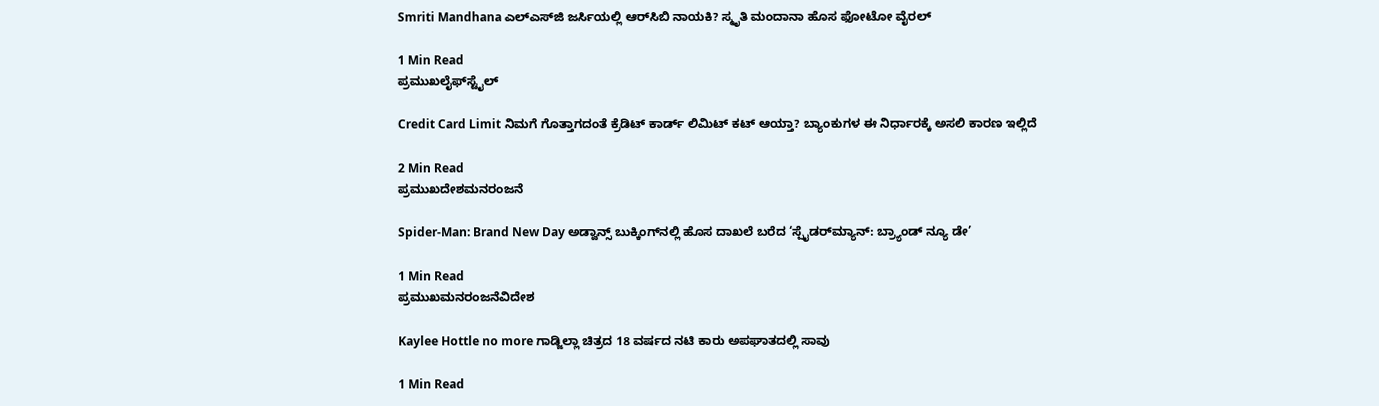Smriti Mandhana ಎಲ್‌ಎಸ್‌ಜಿ ಜರ್ಸಿಯಲ್ಲಿ ಆರ್‌ಸಿಬಿ ನಾಯಕಿ? ಸ್ಮೃತಿ ಮಂದಾನಾ ಹೊಸ ಫೋಟೋ ವೈರಲ್‌

1 Min Read
ಪ್ರಮುಖಲೈಫ್‌ಸ್ಟೈಲ್

Credit Card Limit ನಿಮಗೆ ಗೊತ್ತಾಗದಂತೆ ಕ್ರೆಡಿಟ್‌ ಕಾರ್ಡ್‌ ಲಿಮಿಟ್‌ ಕಟ್‌ ಆಯ್ತಾ? ಬ್ಯಾಂಕುಗಳ ಈ ನಿರ್ಧಾರಕ್ಕೆ ಅಸಲಿ ಕಾರಣ ಇಲ್ಲಿದೆ

2 Min Read
ಪ್ರಮುಖದೇಶಮನರಂಜನೆ

Spider-Man: Brand New Day ಅಡ್ವಾನ್ಸ್ ಬುಕ್ಕಿಂಗ್‌ನಲ್ಲಿ ಹೊಸ ದಾಖಲೆ ಬರೆದ ‘ಸ್ಪೈಡರ್‌ಮ್ಯಾನ್: ಬ್ರ್ಯಾಂಡ್ ನ್ಯೂ ಡೇ’

1 Min Read
ಪ್ರಮುಖಮನರಂಜನೆವಿದೇಶ

Kaylee Hottle no more ಗಾಡ್ಜಿಲ್ಲಾ ಚಿತ್ರದ 18 ವರ್ಷದ ನಟಿ ಕಾರು ಅಪಘಾತದಲ್ಲಿ ಸಾವು

1 Min Read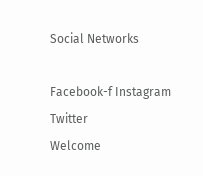Social Networks

Facebook-f Instagram Twitter
Welcome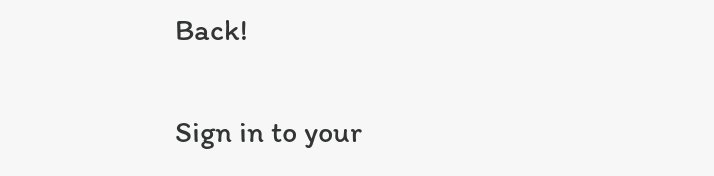Back!

Sign in to your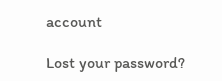account

Lost your password?